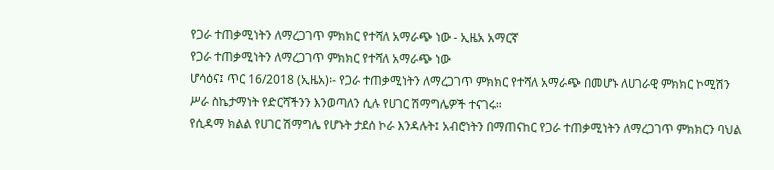የጋራ ተጠቃሚነትን ለማረጋገጥ ምክክር የተሻለ አማራጭ ነው - ኢዜአ አማርኛ
የጋራ ተጠቃሚነትን ለማረጋገጥ ምክክር የተሻለ አማራጭ ነው
ሆሳዕና፤ ጥር 16/2018 (ኢዜአ)፡- የጋራ ተጠቃሚነትን ለማረጋገጥ ምክክር የተሻለ አማራጭ በመሆኑ ለሀገራዊ ምክክር ኮሚሽን ሥራ ስኬታማነት የድርሻችንን እንወጣለን ሲሉ የሀገር ሽማግሌዎች ተናገሩ።
የሲዳማ ክልል የሀገር ሽማግሌ የሆኑት ታደሰ ኮራ እንዳሉት፤ አብሮነትን በማጠናከር የጋራ ተጠቃሚነትን ለማረጋገጥ ምክክርን ባህል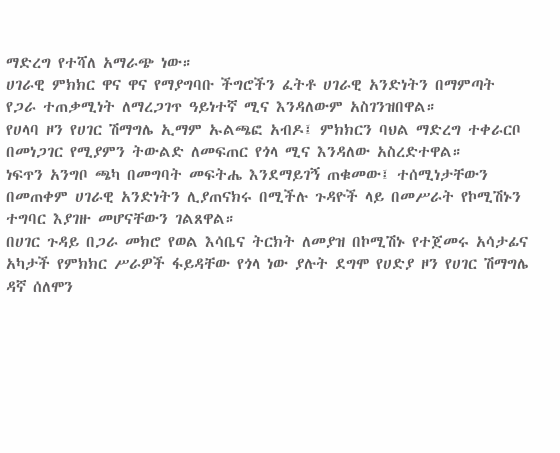ማድረግ የተሻለ አማራጭ ነው።
ሀገራዊ ምክክር ዋና ዋና የማያግባቡ ችግሮችን ፈትቶ ሀገራዊ አንድነትን በማምጣት የጋራ ተጠቃሚነት ለማረጋገጥ ዓይነተኛ ሚና እንዳለውም አስገንዝበዋል።
የሀላባ ዞን የሀገር ሽማግሌ ኢማም ኡልጫፎ አብዶ፤ ምክክርን ባህል ማድረግ ተቀራርቦ በመነጋገር የሚያምን ትውልድ ለመፍጠር የጎላ ሚና እንዳለው አስረድተዋል።
ነፍጥን አንግቦ ጫካ በመግባት መፍትሔ እንደማይገኝ ጠቁመው፤ ተሰሚነታቸውን በመጠቀም ሀገራዊ አንድነትን ሊያጠናክሩ በሚችሉ ጉዳዮች ላይ በመሥራት የኮሚሽኑን ተግባር እያገዙ መሆናቸውን ገልጸዋል።
በሀገር ጉዳይ በጋራ መክሮ የወል እሳቤና ትርክት ለመያዝ በኮሚሽኑ የተጀመሩ አሳታፊና አካታች የምክክር ሥራዎች ፋይዳቸው የጎላ ነው ያሉት ደግሞ የሀድያ ዞን የሀገር ሽማግሌ ዳኛ ሰለሞን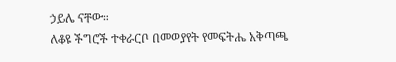ኃይሌ ናቸው።
ለቆዩ ችግሮች ተቀራርቦ በመወያየት የመፍትሔ አቅጣጫ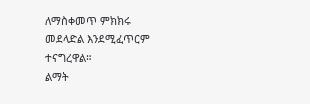ለማስቀመጥ ምክክሩ መደላድል እንደሚፈጥርም ተናግረዋል።
ልማት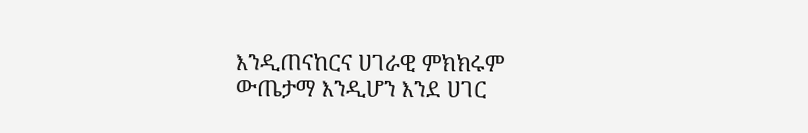እንዲጠናከርና ሀገራዊ ምክክሩም ውጤታማ እንዲሆን እንደ ሀገር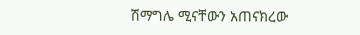ሽማግሌ ሚናቸውን አጠናክረው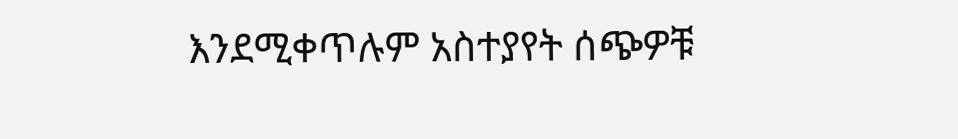እንደሚቀጥሉም አስተያየት ሰጭዎቹ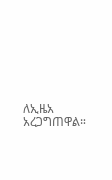ለኢዜአ አረጋግጠዋል።